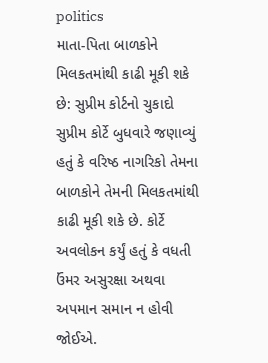politics
માતા-પિતા બાળકોને મિલકતમાંથી કાઢી મૂકી શકે છે: સુપ્રીમ કોર્ટનો ચુકાદો
સુપ્રીમ કોર્ટે બુધવારે જણાવ્યું હતું કે વરિષ્ઠ નાગરિકો તેમના બાળકોને તેમની મિલકતમાંથી કાઢી મૂકી શકે છે. કોર્ટે અવલોકન કર્યું હતું કે વધતી ઉંમર અસુરક્ષા અથવા અપમાન સમાન ન હોવી જોઈએ.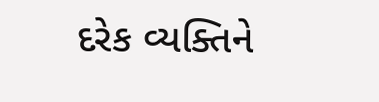દરેક વ્યક્તિને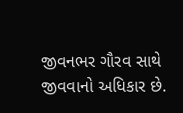જીવનભર ગૌરવ સાથે જીવવાનો અધિકાર છે.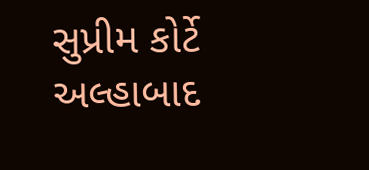સુપ્રીમ કોર્ટે અલ્હાબાદ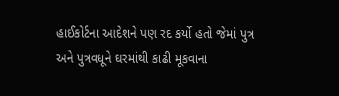હાઈકોર્ટના આદેશને પણ રદ કર્યો હતો જેમાં પુત્ર અને પુત્રવધૂને ઘરમાંથી કાઢી મૂકવાના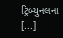ટ્રિબ્યુનલના [...]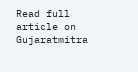Read full article on Gujaratmitra